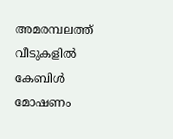അമരമ്പലത്ത് വീടുകളിൽ കേബിൾ മോഷണം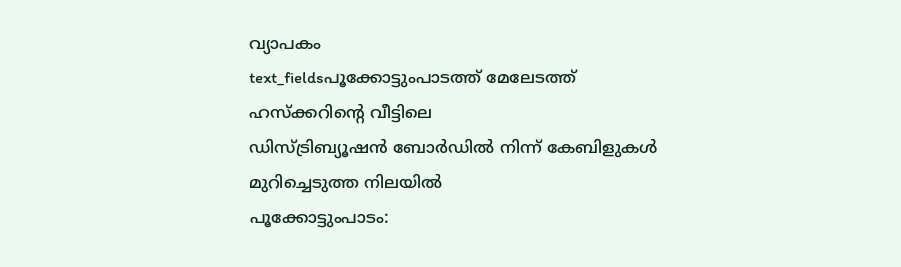വ്യാപകം
text_fieldsപൂക്കോട്ടുംപാടത്ത് മേലേടത്ത് ഹസ്ക്കറിന്റെ വീട്ടിലെ
ഡിസ്ട്രിബ്യൂഷൻ ബോർഡിൽ നിന്ന് കേബിളുകൾ
മുറിച്ചെടുത്ത നിലയിൽ
പൂക്കോട്ടുംപാടം: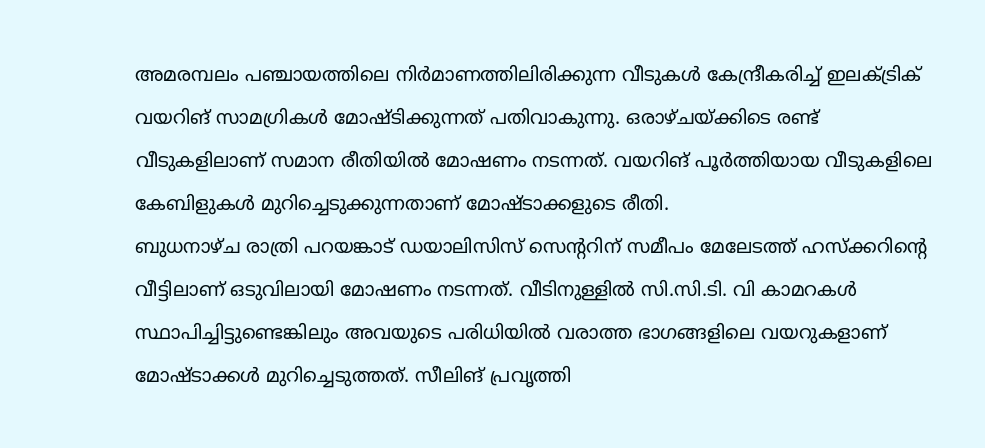അമരമ്പലം പഞ്ചായത്തിലെ നിർമാണത്തിലിരിക്കുന്ന വീടുകൾ കേന്ദ്രീകരിച്ച് ഇലക്ട്രിക് വയറിങ് സാമഗ്രികൾ മോഷ്ടിക്കുന്നത് പതിവാകുന്നു. ഒരാഴ്ചയ്ക്കിടെ രണ്ട് വീടുകളിലാണ് സമാന രീതിയിൽ മോഷണം നടന്നത്. വയറിങ് പൂർത്തിയായ വീടുകളിലെ കേബിളുകൾ മുറിച്ചെടുക്കുന്നതാണ് മോഷ്ടാക്കളുടെ രീതി.
ബുധനാഴ്ച രാത്രി പറയങ്കാട് ഡയാലിസിസ് സെന്ററിന് സമീപം മേലേടത്ത് ഹസ്ക്കറിന്റെ വീട്ടിലാണ് ഒടുവിലായി മോഷണം നടന്നത്. വീടിനുള്ളിൽ സി.സി.ടി. വി കാമറകൾ സ്ഥാപിച്ചിട്ടുണ്ടെങ്കിലും അവയുടെ പരിധിയിൽ വരാത്ത ഭാഗങ്ങളിലെ വയറുകളാണ് മോഷ്ടാക്കൾ മുറിച്ചെടുത്തത്. സീലിങ് പ്രവൃത്തി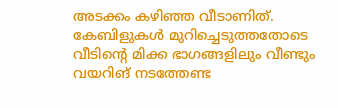അടക്കം കഴിഞ്ഞ വീടാണിത്. കേബിളുകൾ മുറിച്ചെടുത്തതോടെ വീടിന്റെ മിക്ക ഭാഗങ്ങളിലും വീണ്ടും വയറിങ് നടത്തേണ്ട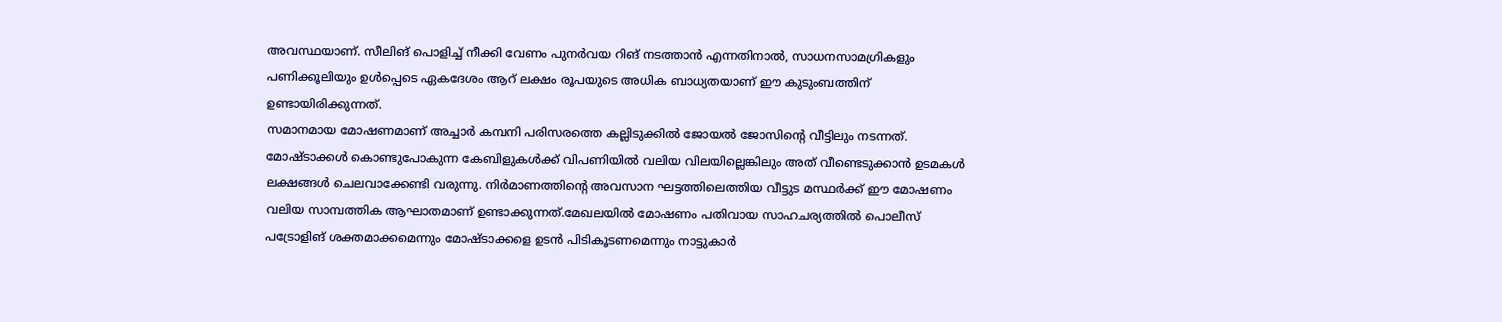അവസ്ഥയാണ്. സീലിങ് പൊളിച്ച് നീക്കി വേണം പുനർവയ റിങ് നടത്താൻ എന്നതിനാൽ, സാധനസാമഗ്രികളും പണിക്കൂലിയും ഉൾപ്പെടെ ഏകദേശം ആറ് ലക്ഷം രൂപയുടെ അധിക ബാധ്യതയാണ് ഈ കുടുംബത്തിന് ഉണ്ടായിരിക്കുന്നത്.
സമാനമായ മോഷണമാണ് അച്ചാർ കമ്പനി പരിസരത്തെ കല്ലിടുക്കിൽ ജോയൽ ജോസിന്റെ വീട്ടിലും നടന്നത്. മോഷ്ടാക്കൾ കൊണ്ടുപോകുന്ന കേബിളുകൾക്ക് വിപണിയിൽ വലിയ വിലയില്ലെങ്കിലും അത് വീണ്ടെടുക്കാൻ ഉടമകൾ ലക്ഷങ്ങൾ ചെലവാക്കേണ്ടി വരുന്നു. നിർമാണത്തിന്റെ അവസാന ഘട്ടത്തിലെത്തിയ വീട്ടുട മസ്ഥർക്ക് ഈ മോഷണം വലിയ സാമ്പത്തിക ആഘാതമാണ് ഉണ്ടാക്കുന്നത്.മേഖലയിൽ മോഷണം പതിവായ സാഹചര്യത്തിൽ പൊലീസ് പട്രോളിങ് ശക്തമാക്കമെന്നും മോഷ്ടാക്കളെ ഉടൻ പിടികൂടണമെന്നും നാട്ടുകാർ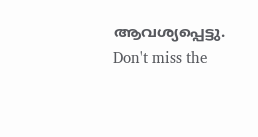ആവശ്യപ്പെട്ടു.
Don't miss the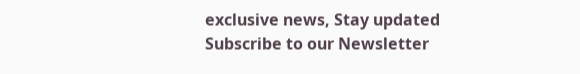exclusive news, Stay updated
Subscribe to our Newsletter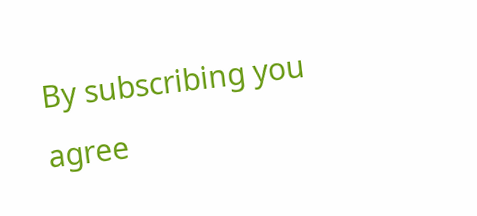By subscribing you agree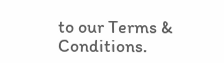to our Terms & Conditions.